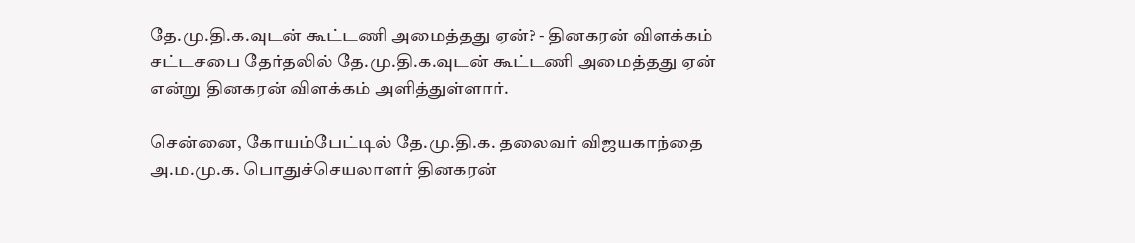தே.மு.தி.க.வுடன் கூட்டணி அமைத்தது ஏன்? - தினகரன் விளக்கம்
சட்டசபை தேர்தலில் தே.மு.தி.க.வுடன் கூட்டணி அமைத்தது ஏன் என்று தினகரன் விளக்கம் அளித்துள்ளார்.

சென்னை, கோயம்பேட்டில் தே.மு.தி.க. தலைவர் விஜயகாந்தை அ.ம.மு.க. பொதுச்செயலாளர் தினகரன்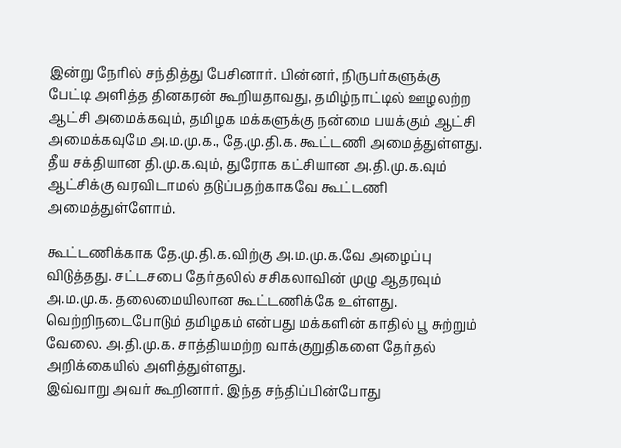இன்று நேரில் சந்தித்து பேசினார். பின்னர், நிருபர்களுக்கு பேட்டி அளித்த தினகரன் கூறியதாவது, தமிழ்நாட்டில் ஊழலற்ற ஆட்சி அமைக்கவும், தமிழக மக்களுக்கு நன்மை பயக்கும் ஆட்சி அமைக்கவுமே அ.ம.மு.க., தே.மு.தி.க. கூட்டணி அமைத்துள்ளது. தீய சக்தியான தி.மு.க.வும், துரோக கட்சியான அ.தி.மு.க.வும் ஆட்சிக்கு வரவிடாமல் தடுப்பதற்காகவே கூட்டணி அமைத்துள்ளோம்.

கூட்டணிக்காக தே.மு.தி.க.விற்கு அ.ம.மு.க.வே அழைப்பு விடுத்தது. சட்டசபை தேர்தலில் சசிகலாவின் முழு ஆதரவும் அ.ம.மு.க. தலைமையிலான கூட்டணிக்கே உள்ளது. வெற்றிநடைபோடும் தமிழகம் என்பது மக்களின் காதில் பூ சுற்றும் வேலை. அ.தி.மு.க. சாத்தியமற்ற வாக்குறுதிகளை தேர்தல் அறிக்கையில் அளித்துள்ளது.
இவ்வாறு அவர் கூறினார். இந்த சந்திப்பின்போது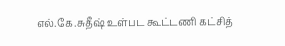எல்.கே.சுதீஷ் உள்பட கூட்டணி கட்சித்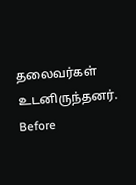தலைவர்கள் உடனிருந்தனர்.
Before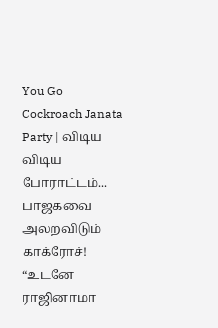You Go
Cockroach Janata Party | விடிய விடிய போராட்டம்... பாஜகவை அலறவிடும் காக்ரோச்! “உடனே ராஜினாமா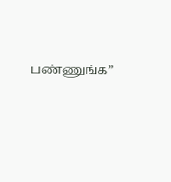பண்ணுங்க”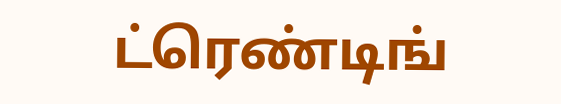ட்ரெண்டிங்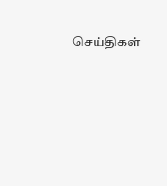செய்திகள்